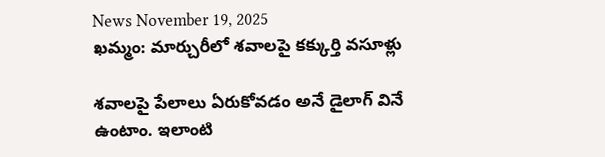News November 19, 2025
ఖమ్మం: మార్చురీలో శవాలపై కక్కుర్తి వసూళ్లు

శవాలపై పేలాలు ఏరుకోవడం అనే డైలాగ్ వినే ఉంటాం. ఇలాంటి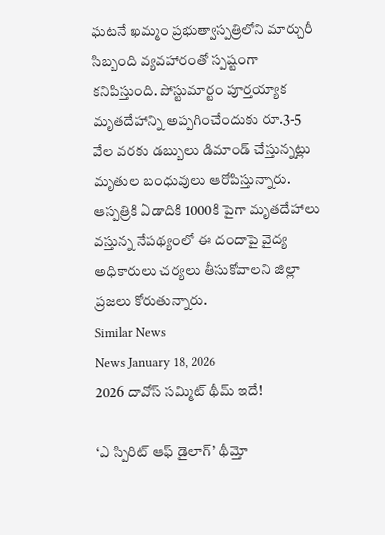ఘటనే ఖమ్మం ప్రభుత్వాస్పత్రిలోని మార్చురీ సిబ్బంది వ్యవహారంతో స్పష్టంగా కనిపిస్తుంది. పోస్టుమార్టం పూర్తయ్యాక మృతదేహాన్ని అప్పగించేందుకు రూ.3-5 వేల వరకు డబ్బులు డిమాండ్ చేస్తున్నట్లు మృతుల బంధువులు ఆరోపిస్తున్నారు. ఆస్పత్రికి ఏడాదికి 1000కి పైగా మృతదేహాలు వస్తున్న నేపథ్యంలో ఈ దందాపై వైద్య అధికారులు చర్యలు తీసుకోవాలని జిల్లా ప్రజలు కోరుతున్నారు.
Similar News
News January 18, 2026
2026 దావోస్ సమ్మిట్ థీమ్ ఇదే!

‘ఎ స్పిరిట్ ఆఫ్ డైలాగ్’ థీమ్తో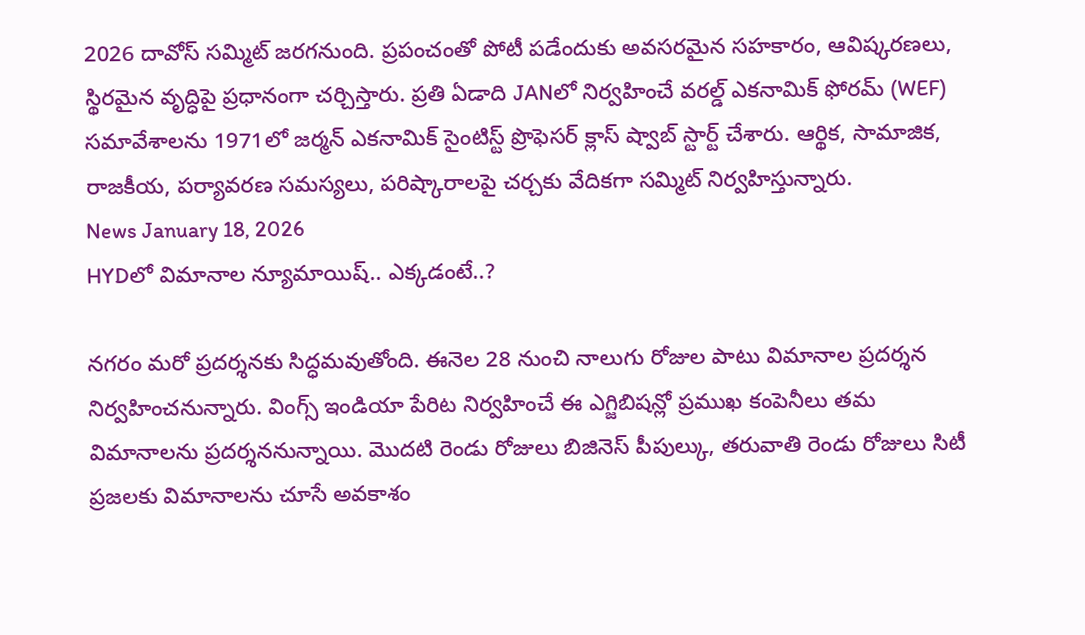2026 దావోస్ సమ్మిట్ జరగనుంది. ప్రపంచంతో పోటీ పడేందుకు అవసరమైన సహకారం, ఆవిష్కరణలు, స్థిరమైన వృద్ధిపై ప్రధానంగా చర్చిస్తారు. ప్రతి ఏడాది JANలో నిర్వహించే వరల్డ్ ఎకనామిక్ ఫోరమ్ (WEF) సమావేశాలను 1971లో జర్మన్ ఎకనామిక్ సైంటిస్ట్ ప్రొఫెసర్ క్లాస్ ష్వాబ్ స్టార్ట్ చేశారు. ఆర్థిక, సామాజిక, రాజకీయ, పర్యావరణ సమస్యలు, పరిష్కారాలపై చర్చకు వేదికగా సమ్మిట్ నిర్వహిస్తున్నారు.
News January 18, 2026
HYDలో విమానాల న్యూమాయిష్.. ఎక్కడంటే..?

నగరం మరో ప్రదర్శనకు సిద్ధమవుతోంది. ఈనెల 28 నుంచి నాలుగు రోజుల పాటు విమానాల ప్రదర్శన నిర్వహించనున్నారు. వింగ్స్ ఇండియా పేరిట నిర్వహించే ఈ ఎగ్జిబిషన్లో ప్రముఖ కంపెనీలు తమ విమానాలను ప్రదర్శననున్నాయి. మొదటి రెండు రోజులు బిజినెస్ పీపుల్కు, తరువాతి రెండు రోజులు సిటీ ప్రజలకు విమానాలను చూసే అవకాశం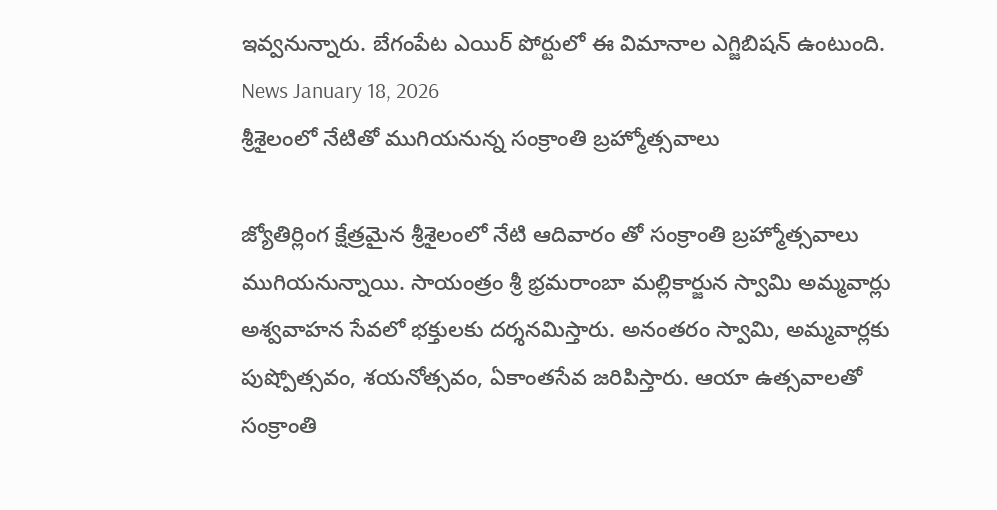ఇవ్వనున్నారు. బేగంపేట ఎయిర్ పోర్టులో ఈ విమానాల ఎగ్జిబిషన్ ఉంటుంది.
News January 18, 2026
శ్రీశైలంలో నేటితో ముగియనున్న సంక్రాంతి బ్రహ్మోత్సవాలు

జ్యోతిర్లింగ క్షేత్రమైన శ్రీశైలంలో నేటి ఆదివారం తో సంక్రాంతి బ్రహ్మోత్సవాలు ముగియనున్నాయి. సాయంత్రం శ్రీ భ్రమరాంబా మల్లికార్జున స్వామి అమ్మవార్లు అశ్వవాహన సేవలో భక్తులకు దర్శనమిస్తారు. అనంతరం స్వామి, అమ్మవార్లకు పుష్పోత్సవం, శయనోత్సవం, ఏకాంతసేవ జరిపిస్తారు. ఆయా ఉత్సవాలతో సంక్రాంతి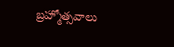బ్రహ్మోత్సవాలు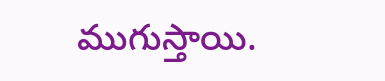ముగుస్తాయి.